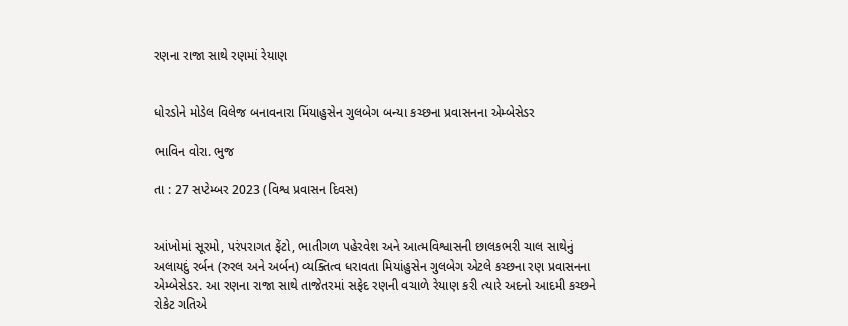રણના રાજા સાથે રણમાં રેયાણ


ધોરડોને મોડેલ વિલેજ બનાવનારા મિંયાહુસેન ગુલબેગ બન્યા કચ્છના પ્રવાસનના એમ્બેસેડર

ભાવિન વોરા. ભુજ

તા : 27 સપ્ટેમ્બર 2023 (વિશ્વ પ્રવાસન દિવસ)


આંખોમાં સૂરમો, પરંપરાગત ફેંટો, ભાતીગળ પહેરવેશ અને આત્મવિશ્વાસની છાલકભરી ચાલ સાથેનું અલાયદું રર્બન (રુરલ અને અર્બન) વ્યક્તિત્વ ધરાવતા મિયાંહુસેન ગુલબેગ એટલે કચ્છના રણ પ્રવાસનના એમ્બેસેડર. આ રણના રાજા સાથે તાજેતરમાં સફેદ રણની વચાળે રેયાણ કરી ત્યારે અદનો આદમી કચ્છને રોકેટ ગતિએ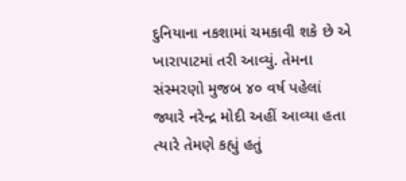દુનિયાના નકશામાં ચમકાવી શકે છે એ ખારાપાટમાં તરી આવ્યું. તેમના સંસ્મરણો મુજબ ૪૦ વર્ષ પહેલાં જ્યારે નરેન્દ્ર મોદી અહીં આવ્યા હતા ત્યારે તેમણે કહ્યું હતું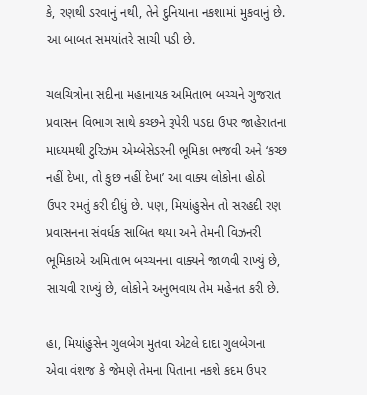કે, રણથી ડરવાનું નથી, તેને દુનિયાના નકશામાં મુકવાનું છે. આ બાબત સમયાંતરે સાચી પડી છે.

ચલચિત્રોના સદીના મહાનાયક અમિતાભ બચ્ચને ગુજરાત પ્રવાસન વિભાગ સાથે કચ્છને રૂપેરી પડદા ઉપર જાહેરાતના માધ્યમથી ટુરિઝમ એમ્બેસેડરની ભૂમિકા ભજવી અને ‘કચ્છ નહીં દેખા, તો કુછ નહીં દેખા’ આ વાક્ય લોકોના હોઠો ઉપર રમતું કરી દીધું છે. પણ, મિયાંહુસેન તો સરહદી રણ પ્રવાસનના સંવર્ધક સાબિત થયા અને તેમની વિઝનરી ભૂમિકાએ અમિતાભ બચ્ચનના વાક્યને જાળવી રાખ્યું છે, સાચવી રાખ્યું છે, લોકોને અનુભવાય તેમ મહેનત કરી છે.

હા, મિયાંહુસેન ગુલબેગ મુતવા એટલે દાદા ગુલબેગના એવા વંશજ કે જેમણે તેમના પિતાના નકશે કદમ ઉપર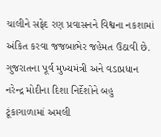ચાલીને સફેદ રણ પ્રવાસનને વિશ્વના નકશામાં અંકિત કરવા જજબાભેર જહેમત ઉઠાવી છે. ગુજરાતના પૂર્વ મુખ્યમંત્રી અને વડાપ્રધાન નરેન્દ્ર મોદીના દિશા નિર્દેશોને બહુ ટૂંકાગાળામાં અમલી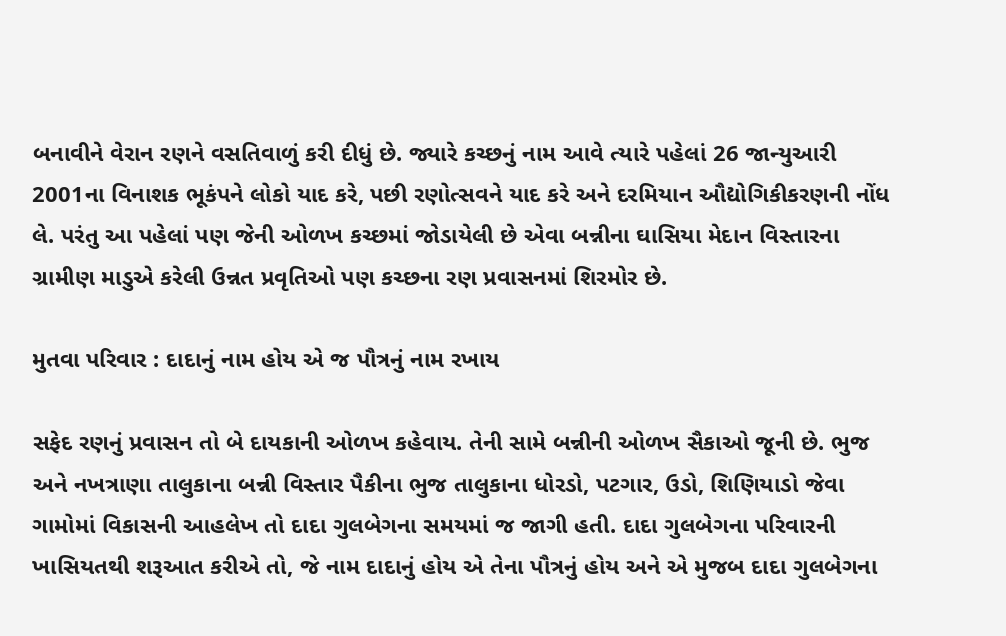બનાવીને વેરાન રણને વસતિવાળું કરી દીધું છે. જ્યારે કચ્છનું નામ આવે ત્યારે પહેલાં 26 જાન્યુઆરી 2001ના વિનાશક ભૂકંપને લોકો યાદ કરે, પછી રણોત્સવને યાદ કરે અને દરમિયાન ઔદ્યોગિકીકરણની નોંધ લે. પરંતુ આ પહેલાં પણ જેની ઓળખ કચ્છમાં જોડાયેલી છે એવા બન્નીના ઘાસિયા મેદાન વિસ્તારના ગ્રામીણ માડુએ કરેલી ઉન્નત પ્રવૃતિઓ પણ કચ્છના રણ પ્રવાસનમાં શિરમોર છે.

મુતવા પરિવાર : દાદાનું નામ હોય એ જ પૌત્રનું નામ રખાય

સફેદ રણનું પ્રવાસન તો બે દાયકાની ઓળખ કહેવાય. તેની સામે બન્નીની ઓળખ સૈકાઓ જૂની છે. ભુજ અને નખત્રાણા તાલુકાના બન્ની વિસ્તાર પૈકીના ભુજ તાલુકાના ધોરડો, પટગાર, ઉડો, શિણિયાડો જેવા ગામોમાં વિકાસની આહલેખ તો દાદા ગુલબેગના સમયમાં જ જાગી હતી. દાદા ગુલબેગના પરિવારની ખાસિયતથી શરૂઆત કરીએ તો, જે નામ દાદાનું હોય એ તેના પૌત્રનું હોય અને એ મુજબ દાદા ગુલબેગના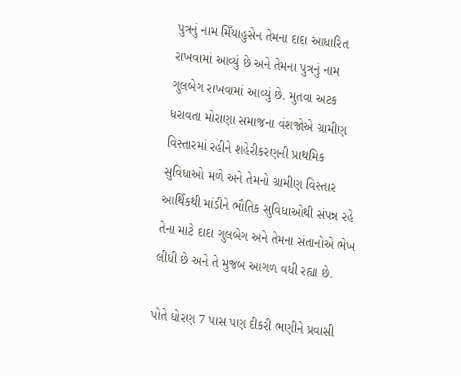પુત્રનું નામ મિઁયાહુસેન તેમના દાદા આધારિત રાખવામાં આવ્યું છે અને તેમના પુત્રનું નામ ગુલબેગ રાખવામાં આવ્યું છે. મુતવા અટક ધરાવતા મોરાણા સમાજના વંશજોએ ગ્રામીણ વિસ્તારમાં રહીને શહેરીકરણની પ્રાથમિક સુવિધાઓ મળે અને તેમનો ગ્રામીણ વિસ્તાર આર્થિકથી માંડીને ભૌતિક સુવિધાઓથી સંપન્ન રહે તેના માટે દાદા ગુલબેગ અને તેમના સંતાનોએ ભેખ લીધી છે અને તે મુજબ આગળ વધી રહ્યા છે.

પોતે ધોરણ 7 પાસ પણ દીકરી ભણીને પ્રવાસી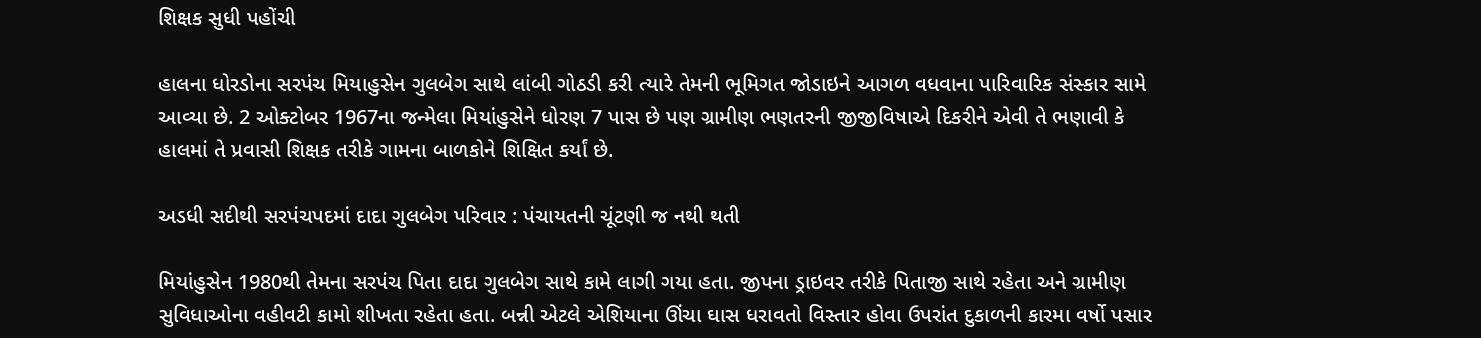શિક્ષક સુધી પહોંચી

હાલના ધોરડોના સરપંચ મિયાહુસેન ગુલબેગ સાથે લાંબી ગોઠડી કરી ત્યારે તેમની ભૂમિગત જોડાઇને આગળ વધવાના પારિવારિક સંસ્કાર સામે આવ્યા છે. 2 ઓક્ટોબર 1967ના જન્મેલા મિયાંહુસેને ધોરણ 7 પાસ છે પણ ગ્રામીણ ભણતરની જીજીવિષાએ દિકરીને એવી તે ભણાવી કે હાલમાં તે પ્રવાસી શિક્ષક તરીકે ગામના બાળકોને શિક્ષિત કર્યાં છે.

અડધી સદીથી સરપંચપદમાં દાદા ગુલબેગ પરિવાર : પંચાયતની ચૂંટણી જ નથી થતી

મિયાંહુસેન 1980થી તેમના સરપંચ પિતા દાદા ગુલબેગ સાથે કામે લાગી ગયા હતા. જીપના ડ્રાઇવર તરીકે પિતાજી સાથે રહેતા અને ગ્રામીણ સુવિધાઓના વહીવટી કામો શીખતા રહેતા હતા. બન્ની એટલે એશિયાના ઊંચા ઘાસ ધરાવતો વિસ્તાર હોવા ઉપરાંત દુકાળની કારમા વર્ષો પસાર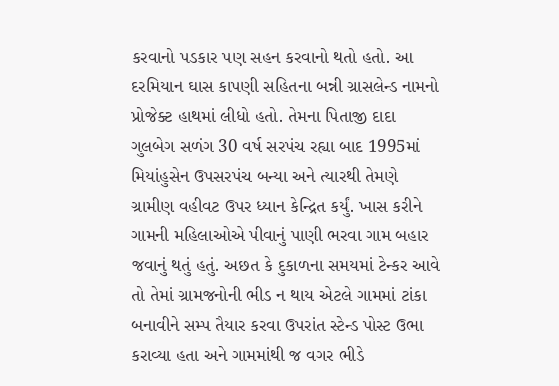કરવાનો પડકાર પણ સહન કરવાનો થતો હતો. આ દરમિયાન ઘાસ કાપણી સહિતના બન્ની ગ્રાસલેન્ડ નામનો પ્રોજેક્ટ હાથમાં લીધો હતો. તેમના પિતાજી દાદા ગુલબેગ સળંગ 30 વર્ષ સરપંચ રહ્યા બાદ 1995માં મિયાંહુસેન ઉપસરપંચ બન્યા અને ત્યારથી તેમણે ગ્રામીણ વહીવટ ઉપર ધ્યાન કેન્દ્રિત કર્યું. ખાસ કરીને ગામની મહિલાઓએ પીવાનું પાણી ભરવા ગામ બહાર જવાનું થતું હતું. અછત કે દુકાળના સમયમાં ટેન્કર આવે તો તેમાં ગ્રામજનોની ભીડ ન થાય એટલે ગામમાં ટાંકા બનાવીને સમ્પ તૈયાર કરવા ઉપરાંત સ્ટેન્ડ પોસ્ટ ઉભા કરાવ્યા હતા અને ગામમાંથી જ વગર ભીડે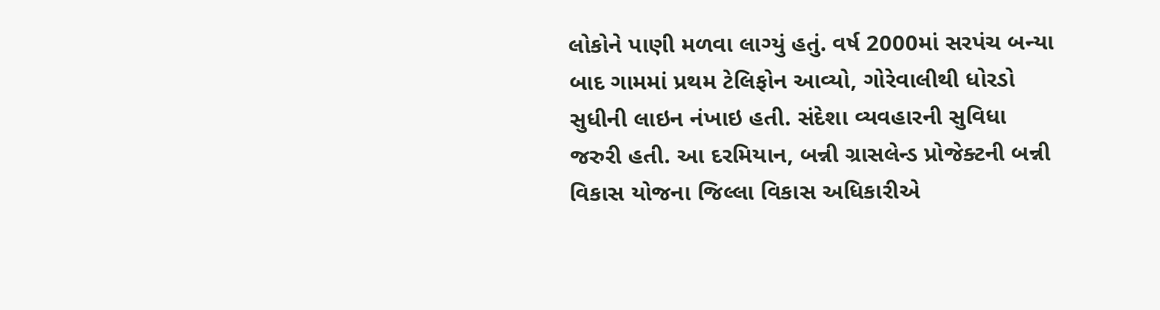લોકોને પાણી મળવા લાગ્યું હતું. વર્ષ 2000માં સરપંચ બન્યા બાદ ગામમાં પ્રથમ ટેલિફોન આવ્યો, ગોરેવાલીથી ધોરડો સુધીની લાઇન નંખાઇ હતી. સંદેશા વ્યવહારની સુવિધા જરુરી હતી. આ દરમિયાન, બન્ની ગ્રાસલેન્ડ પ્રોજેક્ટની બન્ની વિકાસ યોજના જિલ્લા વિકાસ અધિકારીએ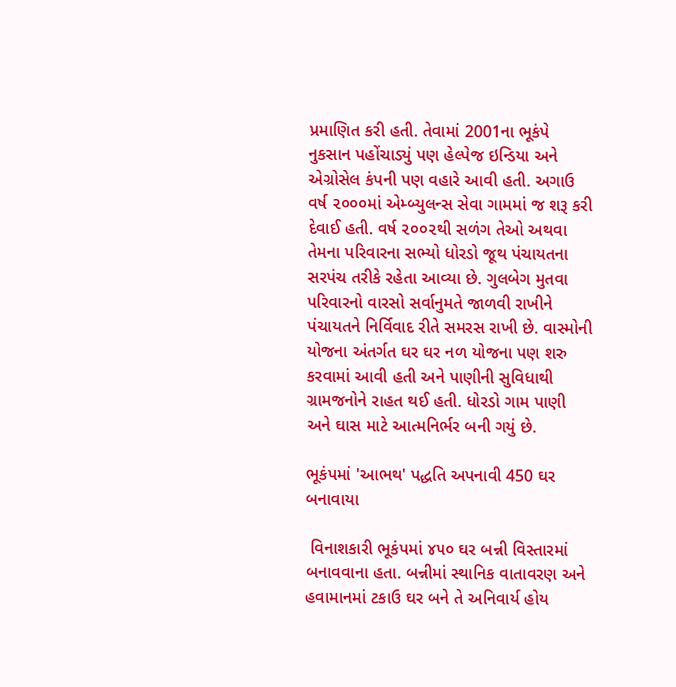પ્રમાણિત કરી હતી. તેવામાં 2001ના ભૂકંપે નુકસાન પહોંચાડ્યું પણ હેલ્પેજ ઇન્ડિયા અને એગ્રોસેલ કંપની પણ વહારે આવી હતી. અગાઉ વર્ષ ૨૦૦૦માં એમ્બ્યુલન્સ સેવા ગામમાં જ શરૂ કરી દેવાઈ હતી. વર્ષ ૨૦૦૨થી સળંગ તેઓ અથવા તેમના પરિવારના સભ્યો ધોરડો જૂથ પંચાયતના સરપંચ તરીકે રહેતા આવ્યા છે. ગુલબેગ મુતવા પરિવારનો વારસો સર્વાનુમતે જાળવી રાખીને પંચાયતને નિર્વિવાદ રીતે સમરસ રાખી છે. વાસ્મોની યોજના અંતર્ગત ઘર ઘર નળ યોજના પણ શરુ કરવામાં આવી હતી અને પાણીની સુવિધાથી ગ્રામજનોને રાહત થઈ હતી. ધોરડો ગામ પાણી અને ઘાસ માટે આત્મનિર્ભર બની ગયું છે.

ભૂકંપમાં 'આભથ' પદ્ધતિ અપનાવી 450 ઘર બનાવાયા

 વિનાશકારી ભૂકંપમાં ૪૫૦ ઘર બન્ની વિસ્તારમાં બનાવવાના હતા. બન્નીમાં સ્થાનિક વાતાવરણ અને હવામાનમાં ટકાઉ ઘર બને તે અનિવાર્ય હોય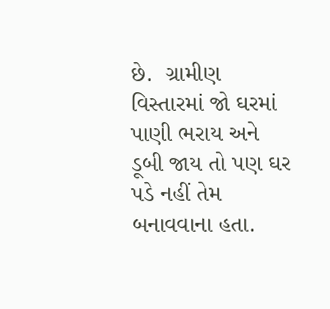છે.  ગ્રામીણ વિસ્તારમાં જો ઘરમાં પાણી ભરાય અને ડૂબી જાય તો પણ ઘર પડે નહીં તેમ બનાવવાના હતા.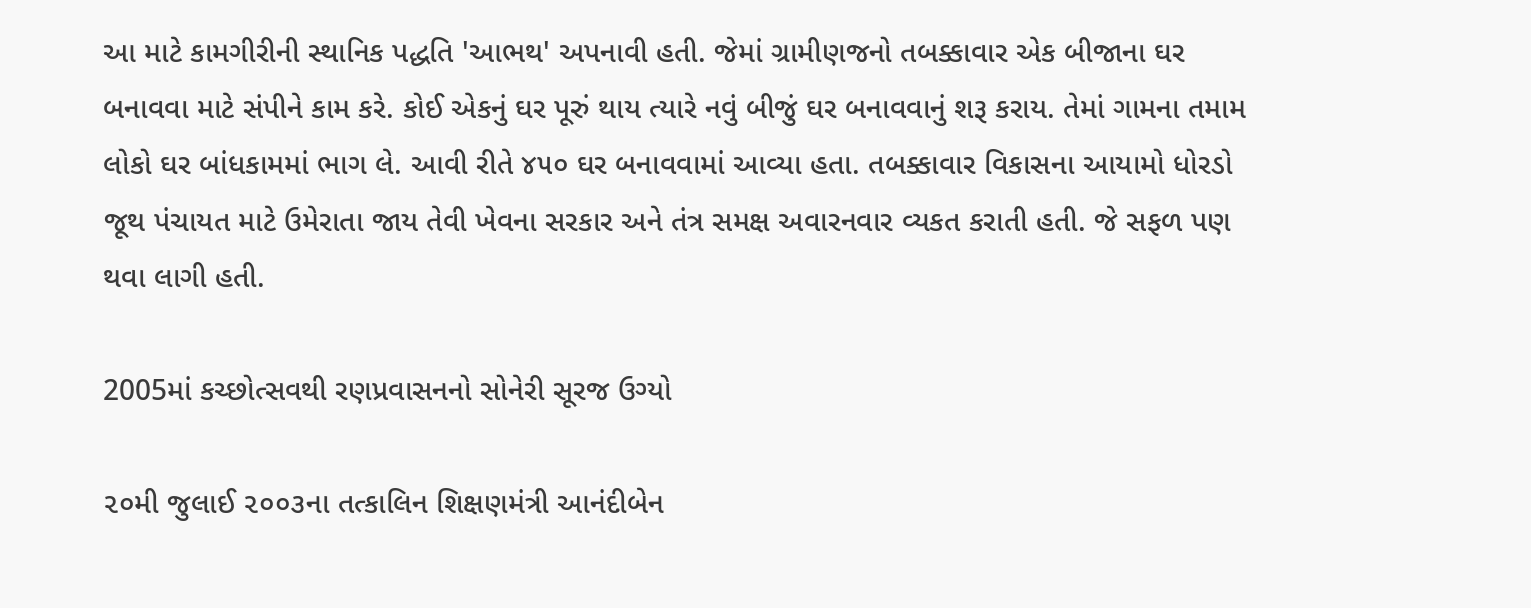આ માટે કામગીરીની સ્થાનિક પદ્ધતિ 'આભથ' અપનાવી હતી. જેમાં ગ્રામીણજનો તબક્કાવાર એક બીજાના ઘર બનાવવા માટે સંપીને કામ કરે. કોઈ એકનું ઘર પૂરું થાય ત્યારે નવું બીજું ઘર બનાવવાનું શરૂ કરાય. તેમાં ગામના તમામ લોકો ઘર બાંધકામમાં ભાગ લે. આવી રીતે ૪૫૦ ઘર બનાવવામાં આવ્યા હતા. તબક્કાવાર વિકાસના આયામો ધોરડો જૂથ પંચાયત માટે ઉમેરાતા જાય તેવી ખેવના સરકાર અને તંત્ર સમક્ષ અવારનવાર વ્યકત કરાતી હતી. જે સફળ પણ થવા લાગી હતી.

2005માં કચ્છોત્સવથી રણપ્રવાસનનો સોનેરી સૂરજ ઉગ્યો

૨૦મી જુલાઈ ૨૦૦૩ના તત્કાલિન શિક્ષણમંત્રી આનંદીબેન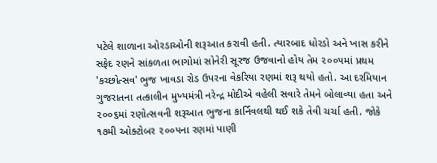પટેલે શાળાના ઓરડાઓની શરૂઆત કરાવી હતી. ત્યારબાદ ધોરડો અને ખાસ કરીને સફેદ રણને સાંકળતા ભાગોમાં સોનેરી સૂરજ ઉજવાનો હોય તેમ ૨૦૦૫માં પ્રથમ 'કચ્છોત્સવ' ભુજ ખાવડા રોડ ઉપરના વેકરિયા રણમાં શરૂ થયો હતો. આ દરમિયાન ગુજરાતના તત્કાલીન મુખ્યમંત્રી નરેન્દ્ર મોદીએ વહેલી સવારે તેમને બોલાવ્યા હતા અને ૨૦૦૬માં રણોત્સવની શરૂઆત ભુજના કાર્નિવલથી થઈ શકે તેવી ચર્ચા હતી. જોકે ૧૭મી ઓક્ટોબર ૨૦૦૫ના રણમાં પાણી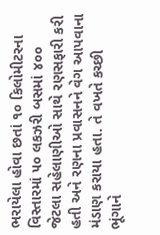ભરાયેલા હોવા છતાં ૧૦ કિલોમીટરના વિસ્તારમાં ૫૦ લકઝરી બસમાં ૪૦૦ જેટલા સહેલાણીઓ સાથે રણસફારી કરી હતી અને રણના પ્રવાસનને વેગ આપવાના મંડાણ કરાયા હતા. તે વખતે કચ્છી ભૂંગાને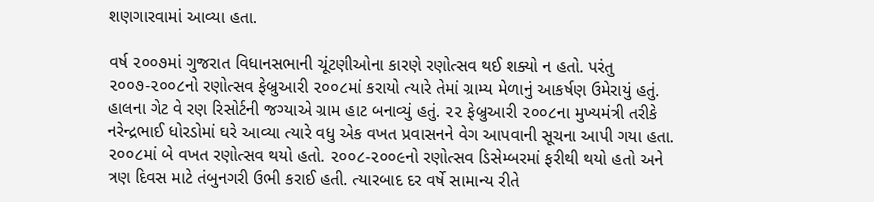શણગારવામાં આવ્યા હતા.

વર્ષ ૨૦૦૭માં ગુજરાત વિધાનસભાની ચૂંટણીઓના કારણે રણોત્સવ થઈ શક્યો ન હતો. પરંતુ ૨૦૦૭-૨૦૦૮નો રણોત્સવ ફેબ્રુઆરી ૨૦૦૮માં કરાયો ત્યારે તેમાં ગ્રામ્ય મેળાનું આકર્ષણ ઉમેરાયું હતું.  હાલના ગેટ વે રણ રિસોર્ટની જગ્યાએ ગ્રામ હાટ બનાવ્યું હતું. ૨૨ ફેબ્રુઆરી ૨૦૦૮ના મુખ્યમંત્રી તરીકે નરેન્દ્રભાઈ ધોરડોમાં ઘરે આવ્યા ત્યારે વધુ એક વખત પ્રવાસનને વેગ આપવાની સૂચના આપી ગયા હતા. ૨૦૦૮માં બે વખત રણોત્સવ થયો હતો. ૨૦૦૮-૨૦૦૯નો રણોત્સવ ડિસેમ્બરમાં ફરીથી થયો હતો અને ત્રણ દિવસ માટે તંબુનગરી ઉભી કરાઈ હતી. ત્યારબાદ દર વર્ષે સામાન્ય રીતે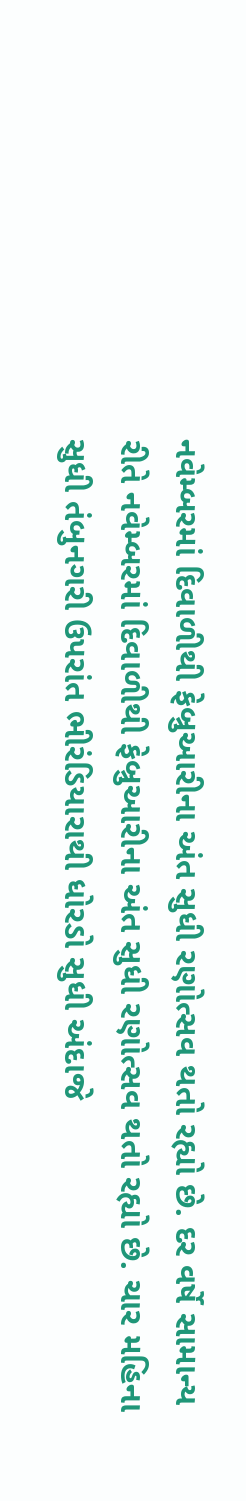નવેમ્બરમાં દિવાળીથી ફેબ્રુઆરીના અંત સુધી રણોત્સવ થતો રહ્યો છે. દર વર્ષે સામાન્ય રીતે નવેમ્બરમાં દિવાળીથી ફેબ્રુઆરીના અંત સુધી રણોત્સવ થતો રહ્યો છે. ચાર મહિના સુધી તંબુનગરી ઉપરાંત ભીરંડિયારાથી ધોરડો સુધી અંદાજે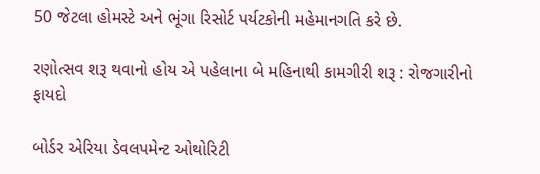50 જેટલા હોમસ્ટે અને ભૂંગા રિસોર્ટ પર્યટકોની મહેમાનગતિ કરે છે.

રણોત્સવ શરૂ થવાનો હોય એ પહેલાના બે મહિનાથી કામગીરી શરૂ : રોજગારીનો ફાયદો

બોર્ડર એરિયા ડેવલપમેન્ટ ઓથોરિટી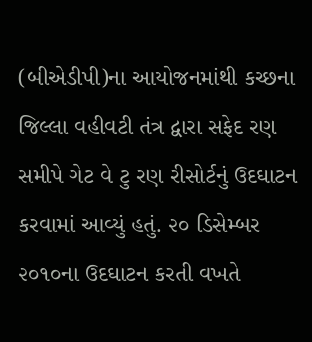(બીએડીપી)ના આયોજનમાંથી કચ્છના જિલ્લા વહીવટી તંત્ર દ્વારા સફેદ રણ સમીપે ગેટ વે ટુ રણ રીસોર્ટનું ઉદઘાટન કરવામાં આવ્યું હતું. ૨૦ ડિસેમ્બર ૨૦૧૦ના ઉદઘાટન કરતી વખતે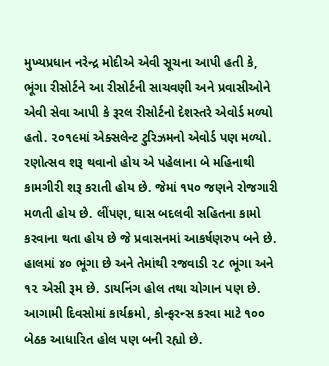મુખ્યપ્રધાન નરેન્દ્ર મોદીએ એવી સૂચના આપી હતી કે, ભૂંગા રીસોર્ટને આ રીસોર્ટની સાચવણી અને પ્રવાસીઓને એવી સેવા આપી કે રૂરલ રીસોર્ટનો દેશસ્તરે એવોર્ડ મળ્યો હતો. ૨૦૧૯માં એક્સલેન્ટ ટુરિઝમનો એવોર્ડ પણ મળ્યો. રણોત્સવ શરૂ થવાનો હોય એ પહેલાના બે મહિનાથી કામગીરી શરૂ કરાતી હોય છે. જેમાં ૧૫૦ જણને રોજગારી મળતી હોય છે. લીંપણ, ઘાસ બદલવી સહિતના કામો કરવાના થતા હોય છે જે પ્રવાસનમાં આકર્ષણરુપ બને છે. હાલમાં ૪૦ ભૂંગા છે અને તેમાંથી રજવાડી ૨૮ ભૂંગા અને ૧૨ એસી રૂમ છે. ડાયનિંગ હોલ તથા ચોગાન પણ છે. આગામી દિવસોમાં કાર્યક્રમો, કોન્ફરન્સ કરવા માટે ૧૦૦ બેઠક આધારિત હોલ પણ બની રહ્યો છે.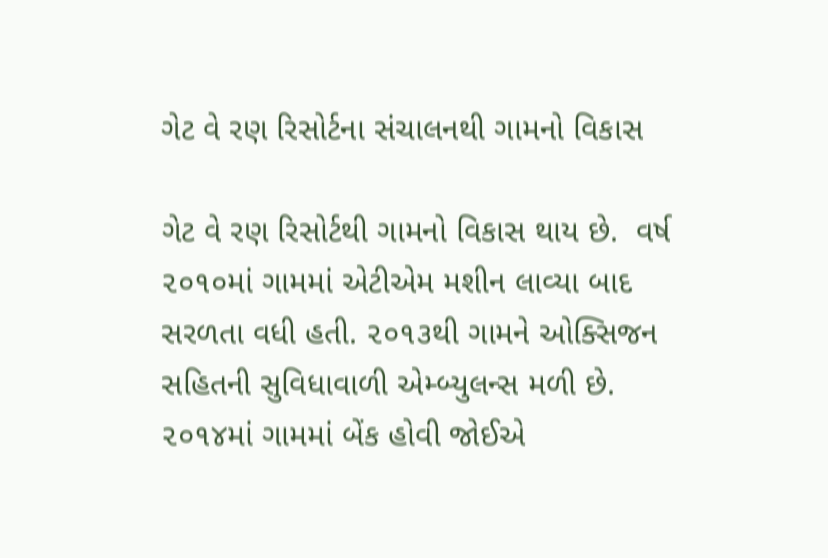ગેટ વે રણ રિસોર્ટના સંચાલનથી ગામનો વિકાસ

ગેટ વે રણ રિસોર્ટથી ગામનો વિકાસ થાય છે.  વર્ષ ૨૦૧૦માં ગામમાં એટીએમ મશીન લાવ્યા બાદ સરળતા વધી હતી. ૨૦૧૩થી ગામને ઓક્સિજન સહિતની સુવિધાવાળી એમ્બ્યુલન્સ મળી છે. ૨૦૧૪માં ગામમાં બેંક હોવી જોઈએ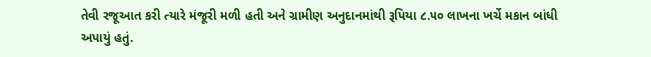તેવી રજૂઆત કરી ત્યારે મંજૂરી મળી હતી અને ગ્રામીણ અનુદાનમાંથી રૂપિયા ૮.૫૦ લાખના ખર્ચે મકાન બાંધી અપાયું હતું.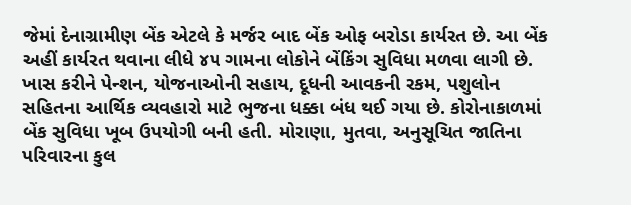જેમાં દેનાગ્રામીણ બેંક એટલે કે મર્જર બાદ બેંક ઓફ બરોડા કાર્યરત છે. આ બેંક અહીં કાર્યરત થવાના લીધે ૪૫ ગામના લોકોને બેંકિંગ સુવિધા મળવા લાગી છે. ખાસ કરીને પેન્શન, યોજનાઓની સહાય, દૂધની આવકની રકમ, પશુલોન સહિતના આર્થિક વ્યવહારો માટે ભુજના ધક્કા બંધ થઈ ગયા છે. કોરોનાકાળમાં બેંક સુવિધા ખૂબ ઉપયોગી બની હતી. મોરાણા, મુતવા, અનુસૂચિત જાતિના પરિવારના કુલ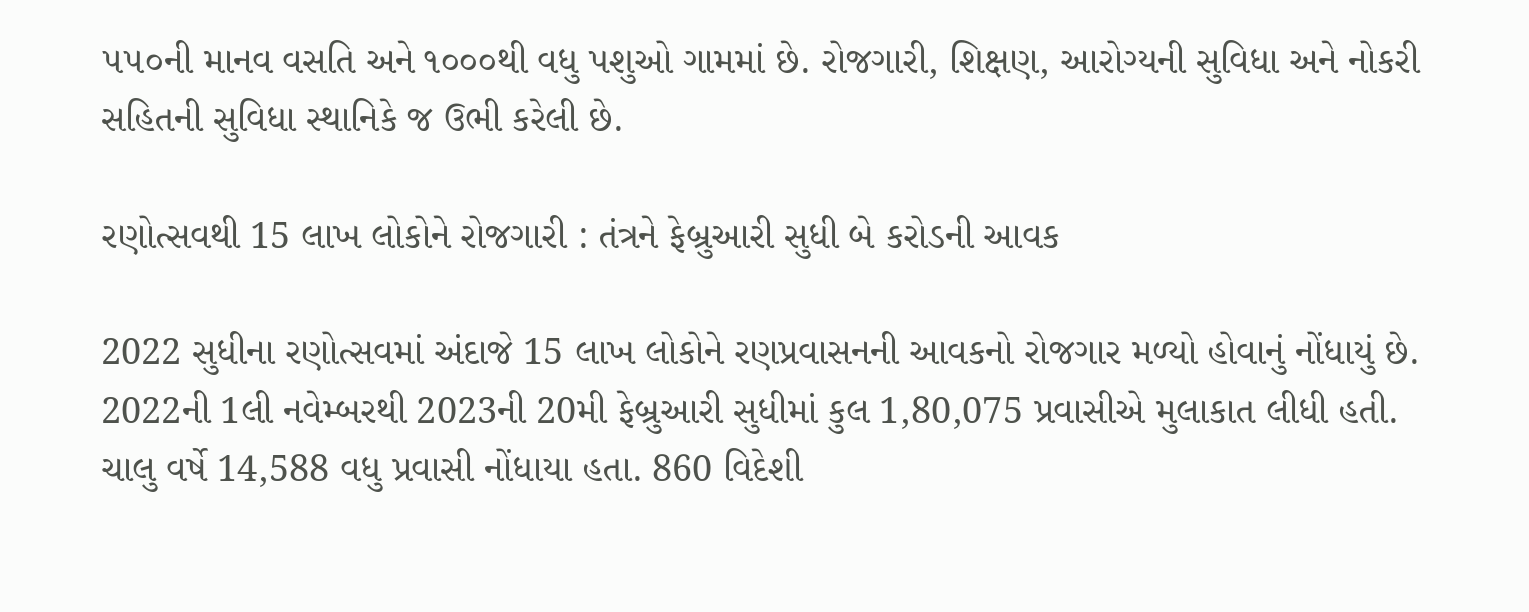૫૫૦ની માનવ વસતિ અને ૧૦૦૦થી વધુ પશુઓ ગામમાં છે. રોજગારી, શિક્ષણ, આરોગ્યની સુવિધા અને નોકરી સહિતની સુવિધા સ્થાનિકે જ ઉભી કરેલી છે.

રણોત્સવથી 15 લાખ લોકોને રોજગારી : તંત્રને ફેબ્રુઆરી સુધી બે કરોડની આવક

2022 સુધીના રણોત્સવમાં અંદાજે 15 લાખ લોકોને રણપ્રવાસનની આવકનો રોજગાર મળ્યો હોવાનું નોંધાયું છે. 2022ની 1લી નવેમ્બરથી 2023ની 20મી ફેબ્રુઆરી સુધીમાં કુલ 1,80,075 પ્રવાસીએ મુલાકાત લીધી હતી. ચાલુ વર્ષે 14,588 વધુ પ્રવાસી નોંધાયા હતા. 860 વિદેશી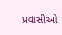પ્રવાસીઓ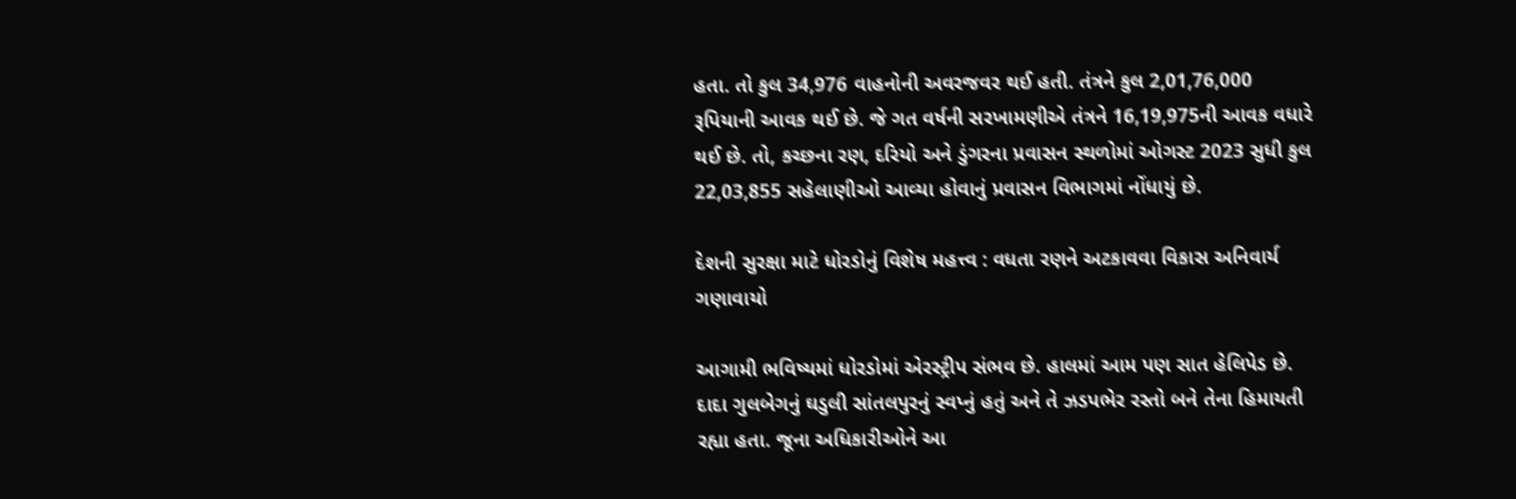હતા. તો કુલ 34,976 વાહનોની અવરજવર થઈ હતી. તંત્રને કુલ 2,01,76,000 રૂપિયાની આવક થઈ છે. જે ગત વર્ષની સરખામણીએ તંત્રને 16,19,975ની આવક વધારે થઈ છે. તો, કચ્છના રણ, દરિયો અને ડુંગરના પ્રવાસન સ્થળોમાં ઓગસ્ટ 2023 સુધી કુલ 22,03,855 સહેલાણીઓ આવ્યા હોવાનું પ્રવાસન વિભાગમાં નોંધાયું છે.

દેશની સુરક્ષા માટે ધોરડોનું વિશેષ મહત્ત્વ : વધતા રણને અટકાવવા વિકાસ અનિવાર્ય ગણાવાયો

આગામી ભવિષ્યમાં ધોરડોમાં એરસ્ટ્રીપ સંભવ છે. હાલમાં આમ પણ સાત હેલિપેડ છે. દાદા ગુલબેગનું ઘડુલી સાંતલપુરનું સ્વપ્નું હતું અને તે ઝડપભેર રસ્તો બને તેના હિમાયતી રહ્યા હતા. જૂના અધિકારીઓને આ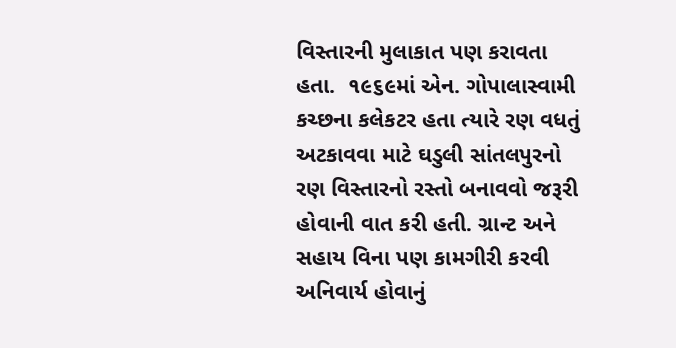વિસ્તારની મુલાકાત પણ કરાવતા હતા.  ૧૯૬૯માં એન. ગોપાલાસ્વામી કચ્છના કલેકટર હતા ત્યારે રણ વધતું અટકાવવા માટે ઘડુલી સાંતલપુરનો રણ વિસ્તારનો રસ્તો બનાવવો જરૂરી હોવાની વાત કરી હતી. ગ્રાન્ટ અને સહાય વિના પણ કામગીરી કરવી અનિવાર્ય હોવાનું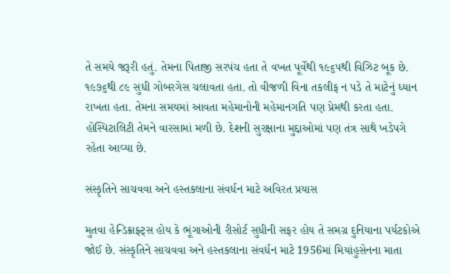તે સમયે જરૂરી હતું. તેમના પિતાજી સરપંચ હતા તે વખત પૂર્વેથી ૧૯૬૫થી વિઝિટ બૂક છે. ૧૯૭૬થી ૮૯ સુધી ગોબરગેસ ચલાવતા હતા. તો વીજળી વિના તકલીફ ન પડે તે માટેનું ધ્યાન રાખતા હતા. તેમના સમયમાં આવતા મહેમાનોની મહેમાનગતિ પણ પ્રેમથી કરતા હતા. હોસ્પિટાલિટી તેમને વારસામાં મળી છે. દેશની સુરક્ષાના મુદ્દાઓમાં પણ તંત્ર સાથે ખડેપગે રહેતા આવ્યા છે.

સંસ્કૃતિને સાચવવા અને હસ્તકલાના સંવર્ધન માટે અવિરત પ્રયાસ

મુતવા હેન્ડિક્રાફ્ટ્સ હોય કે ભૂંગાઓની રીસોર્ટ સુધીની સફર હોય તે સમગ્ર દુનિયાના પર્યટકોએ જોઈ છે. સંસ્કૃતિને સાચવવા અને હસ્તકલાના સંવર્ધન માટે 1956માં મિયાંહુસેનના માતા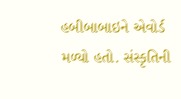હબીબાબાઇને એવોર્ડ મળ્યો હતો. સંસ્કૃતિની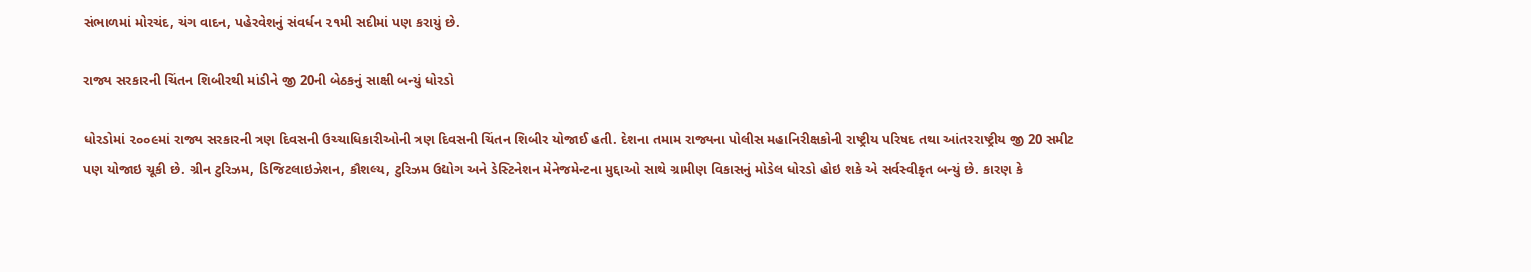સંભાળમાં મોરચંદ, ચંગ વાદન, પહેરવેશનું સંવર્ધન ૨૧મી સદીમાં પણ કરાયું છે.

રાજ્ય સરકારની ચિંતન શિબીરથી માંડીને જી 20ની બેઠકનું સાક્ષી બન્યું ધોરડો

ધોરડોમાં ૨૦૦૯માં રાજ્ય સરકારની ત્રણ દિવસની ઉચ્ચાધિકારીઓની ત્રણ દિવસની ચિંતન શિબીર યોજાઈ હતી. દેશના તમામ રાજ્યના પોલીસ મહાનિરીક્ષકોની રાષ્ટ્રીય પરિષદ તથા આંતરરાષ્ટ્રીય જી 20 સમીટ પણ યોજાઇ ચૂકી છે. ગ્રીન ટુરિઝમ, ડિજિટલાઇઝેશન, કૌશલ્ય, ટુરિઝમ ઉદ્યોગ અને ડેસ્ટિનેશન મેનેજમેન્ટના મુદ્દાઓ સાથે ગ્રામીણ વિકાસનું મોડેલ ધોરડો હોઇ શકે એ સર્વસ્વીકૃત બન્યું છે. કારણ કે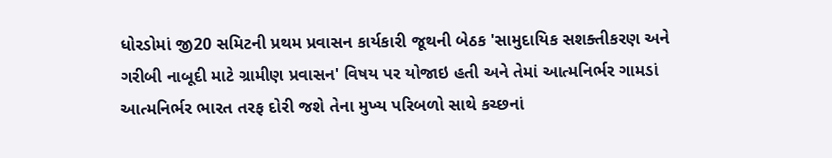ધોરડોમાં જી20 સમિટની પ્રથમ પ્રવાસન કાર્યકારી જૂથની બેઠક 'સામુદાયિક સશક્તીકરણ અને ગરીબી નાબૂદી માટે ગ્રામીણ પ્રવાસન' વિષય પર યોજાઇ હતી અને તેમાં આત્મનિર્ભર ગામડાં આત્મનિર્ભર ભારત તરફ દોરી જશે તેના મુખ્ય પરિબળો સાથે કચ્છનાં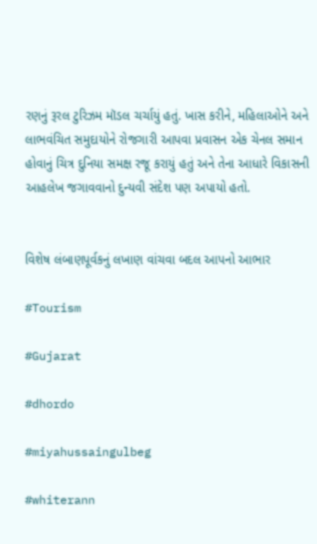રણનું રૂરલ ટુરિઝમ મૉડલ ચર્ચાયું હતું. ખાસ કરીને, મહિલાઓને અને લાભવંચિત સમુદાયોને રોજગારી આપવા પ્રવાસન એક ચેનલ સમાન હોવાનું ચિત્ર દુનિયા સમક્ષ રજૂ કરાયું હતું અને તેના આધારે વિકાસની આહલેખ જગાવવાનો દુન્યવી સંદેશ પણ અપાયો હતો.


વિશેષ લંબાણપૂર્વકનું લખાણ વાંચવા બદલ આપનો આભાર

#Tourism

#Gujarat

#dhordo

#miyahussaingulbeg

#whiterann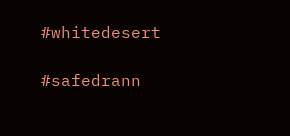#whitedesert

#safedrann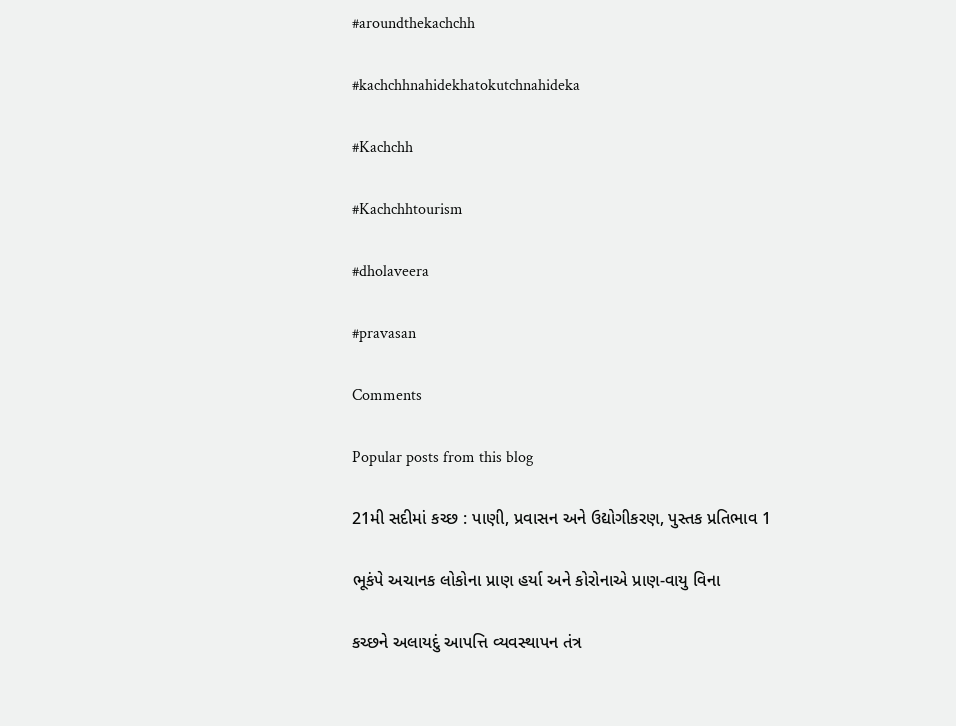#aroundthekachchh

#kachchhnahidekhatokutchnahideka

#Kachchh

#Kachchhtourism

#dholaveera

#pravasan

Comments

Popular posts from this blog

21મી સદીમાં કચ્છ : પાણી, પ્રવાસન અને ઉદ્યોગીકરણ, પુસ્તક પ્રતિભાવ 1

ભૂકંપે અચાનક લોકોના પ્રાણ હર્યા અને કોરોનાએ પ્રાણ-વાયુ વિના

કચ્છને અલાયદું આપત્તિ વ્યવસ્થાપન તંત્ર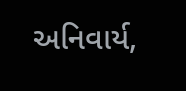અનિવાર્ય,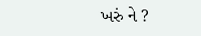ખરું ને ?